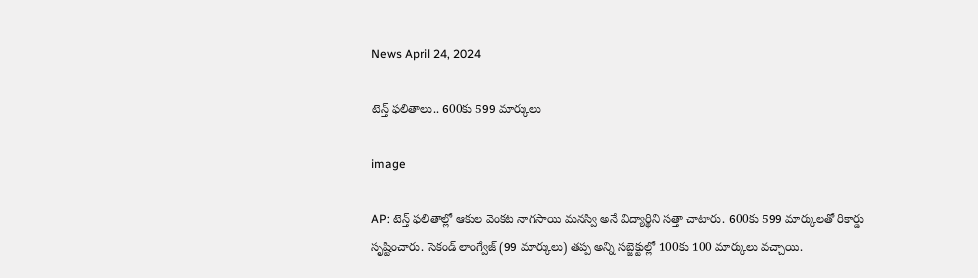News April 24, 2024

టెన్త్ ఫలితాలు.. 600కు 599 మార్కులు

image

AP: టెన్త్ ఫలితాల్లో ఆకుల వెంకట నాగసాయి మనస్వి అనే విద్యార్థిని సత్తా చాటారు. 600కు 599 మార్కులతో రికార్డు సృష్టించారు. సెకండ్ లాంగ్వేజ్‌ (99 మార్కులు) తప్ప అన్ని సబ్జెక్టుల్లో 100కు 100 మార్కులు వచ్చాయి.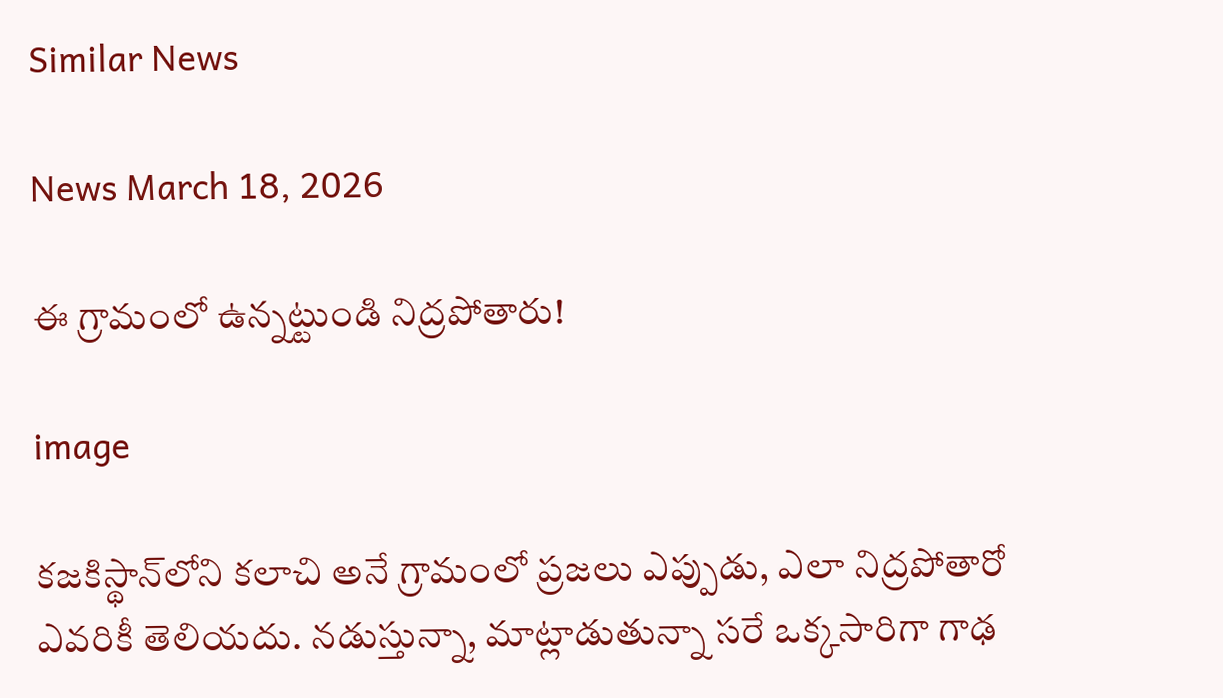Similar News

News March 18, 2026

ఈ గ్రామంలో ఉన్నట్టుండి నిద్రపోతారు!

image

కజకిస్థాన్‌లోని కలాచి అనే గ్రామంలో ప్రజలు ఎప్పుడు, ఎలా నిద్రపోతారో ఎవరికీ తెలియదు. నడుస్తున్నా, మాట్లాడుతున్నా సరే ఒక్కసారిగా గాఢ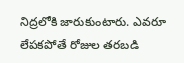నిద్రలోకి జారుకుంటారు. ఎవరూ లేపకపోతే రోజుల తరబడి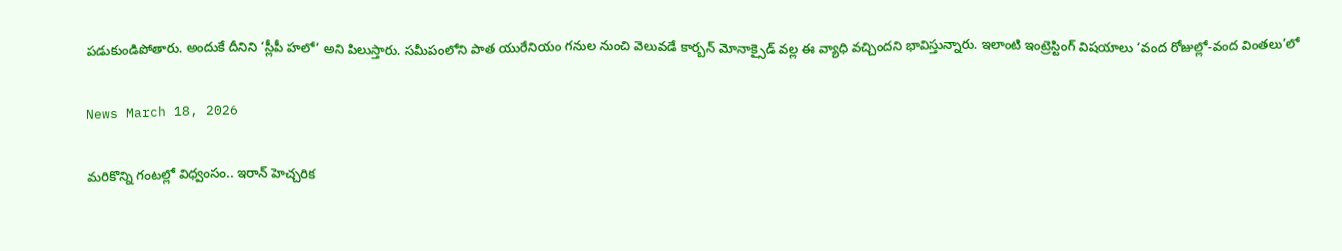పడుకుండిపోతారు. అందుకే దీనిని ‘స్లీపీ హలో’ అని పిలుస్తారు. సమీపంలోని పాత యురేనియం గనుల నుంచి వెలువడే కార్బన్ మోనాక్సైడ్ వల్ల ఈ వ్యాధి వచ్చిందని భావిస్తున్నారు. ఇలాంటి ఇంట్రెస్టింగ్ విషయాలు ‘వంద రోజుల్లో-వంద వింతలు’లో

News March 18, 2026

మరికొన్ని గంటల్లో విధ్వంసం.. ఇరాన్ హెచ్చరిక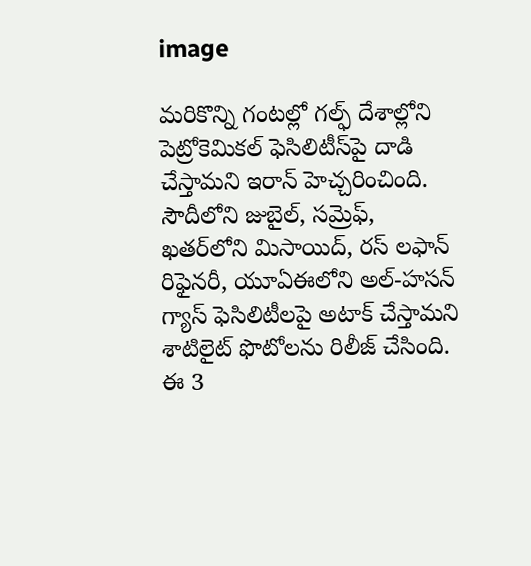image

మరికొన్ని గంటల్లో గల్ఫ్‌ దేశాల్లోని పెట్రోకెమికల్ ఫెసిలిటీస్‌పై దాడి చేస్తామని ఇరాన్ హెచ్చరించింది. సౌదీలోని జుబైల్, సమ్రెఫ్, ఖతర్‌లోని మిసాయిద్, రస్ లఫాన్ రిఫైనరీ, యూఏఈలోని అల్-హసన్ గ్యాస్ ఫెసిలిటీలపై అటాక్ చేస్తామని శాటిలైట్ ఫొటోలను రిలీజ్ చేసింది. ఈ 3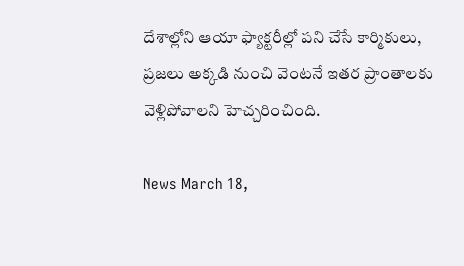దేశాల్లోని ఆయా ఫ్యాక్టరీల్లో పని చేసే కార్మికులు, ప్రజలు అక్కడి నుంచి వెంటనే ఇతర ప్రాంతాలకు వెళ్లిపోవాలని హెచ్చరించింది.

News March 18,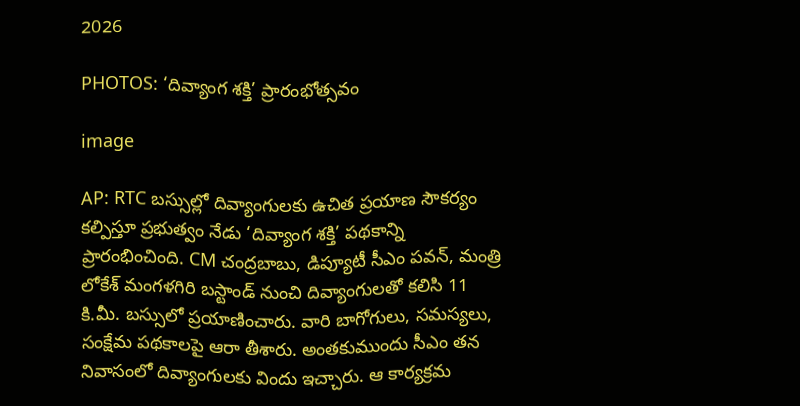2026

PHOTOS: ‘దివ్యాంగ శక్తి’ ప్రారంభోత్సవం

image

AP: RTC బస్సుల్లో దివ్యాంగులకు ఉచిత ప్రయాణ సౌకర్యం కల్పిస్తూ ప్రభుత్వం నేడు ‘దివ్యాంగ శక్తి’ పథకాన్ని ప్రారంభించింది. CM చంద్రబాబు, డిప్యూటీ సీఎం పవన్, మంత్రి లోకేశ్ మంగళగిరి బస్టాండ్ నుంచి దివ్యాంగులతో కలిసి 11 కి.మీ. బస్సులో ప్రయాణించారు. వారి బాగోగులు, సమస్యలు, సంక్షేమ పథకాలపై ఆరా తీశారు. అంతకుముందు సీఎం తన నివాసంలో దివ్యాంగులకు విందు ఇచ్చారు. ఆ కార్యక్రమ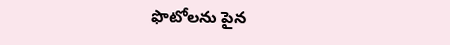ఫొటోలను పైన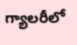గ్యాలరీలో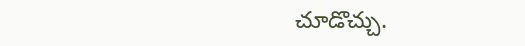చూడొచ్చు.